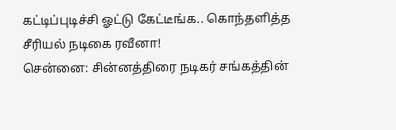கட்டிப்புடிச்சி ஓட்டு கேட்டீங்க.. கொந்தளித்த சீரியல் நடிகை ரவீனா!
சென்னை: சின்னத்திரை நடிகர் சங்கத்தின்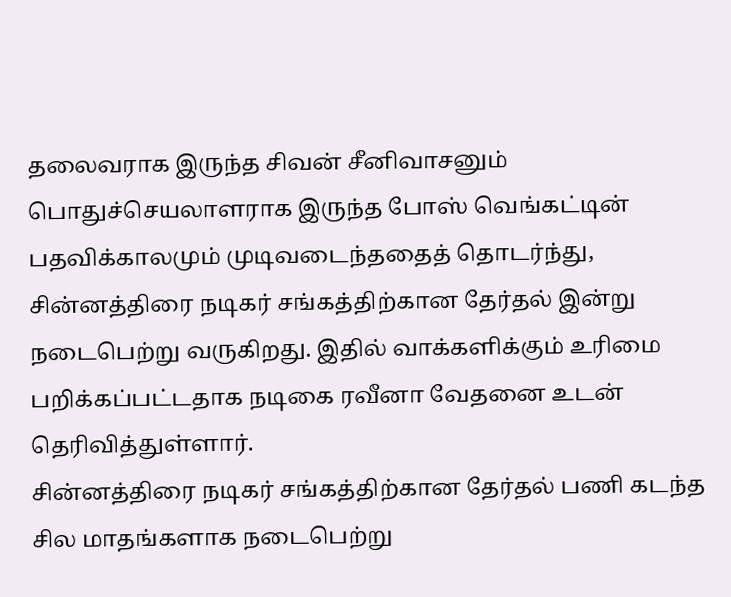தலைவராக இருந்த சிவன் சீனிவாசனும் பொதுச்செயலாளராக இருந்த போஸ் வெங்கட்டின் பதவிக்காலமும் முடிவடைந்ததைத் தொடர்ந்து, சின்னத்திரை நடிகர் சங்கத்திற்கான தேர்தல் இன்று நடைபெற்று வருகிறது. இதில் வாக்களிக்கும் உரிமை பறிக்கப்பட்டதாக நடிகை ரவீனா வேதனை உடன் தெரிவித்துள்ளார்.
சின்னத்திரை நடிகர் சங்கத்திற்கான தேர்தல் பணி கடந்த சில மாதங்களாக நடைபெற்று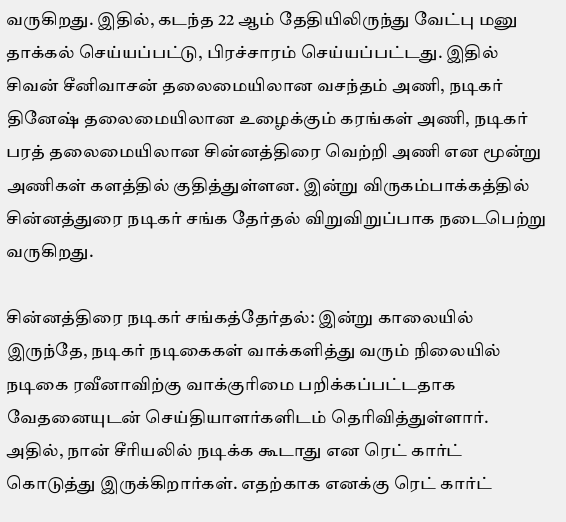வருகிறது. இதில், கடந்த 22 ஆம் தேதியிலிருந்து வேட்பு மனு தாக்கல் செய்யப்பட்டு, பிரச்சாரம் செய்யப்பட்டது. இதில் சிவன் சீனிவாசன் தலைமையிலான வசந்தம் அணி, நடிகர் தினேஷ் தலைமையிலான உழைக்கும் கரங்கள் அணி, நடிகர் பரத் தலைமையிலான சின்னத்திரை வெற்றி அணி என மூன்று அணிகள் களத்தில் குதித்துள்ளன. இன்று விருகம்பாக்கத்தில் சின்னத்துரை நடிகர் சங்க தேர்தல் விறுவிறுப்பாக நடைபெற்று வருகிறது.

சின்னத்திரை நடிகர் சங்கத்தேர்தல்: இன்று காலையில் இருந்தே, நடிகர் நடிகைகள் வாக்களித்து வரும் நிலையில் நடிகை ரவீனாவிற்கு வாக்குரிமை பறிக்கப்பட்டதாக வேதனையுடன் செய்தியாளர்களிடம் தெரிவித்துள்ளார். அதில், நான் சீரியலில் நடிக்க கூடாது என ரெட் கார்ட் கொடுத்து இருக்கிறார்கள். எதற்காக எனக்கு ரெட் கார்ட்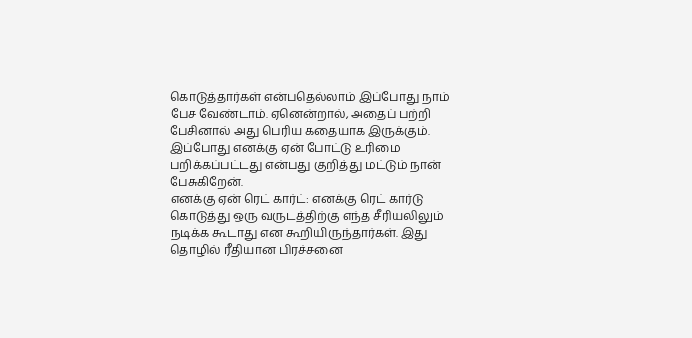கொடுத்தார்கள் என்பதெல்லாம் இப்போது நாம் பேச வேண்டாம். ஏனென்றால், அதைப் பற்றி பேசினால் அது பெரிய கதையாக இருக்கும். இப்போது எனக்கு ஏன் போட்டு உரிமை பறிக்கப்பட்டது என்பது குறித்து மட்டும் நான் பேசுகிறேன்.
எனக்கு ஏன் ரெட் கார்ட்: எனக்கு ரெட் கார்டு கொடுத்து ஒரு வருடத்திற்கு எந்த சீரியலிலும் நடிக்க கூடாது என கூறியிருந்தார்கள். இது தொழில் ரீதியான பிரச்சனை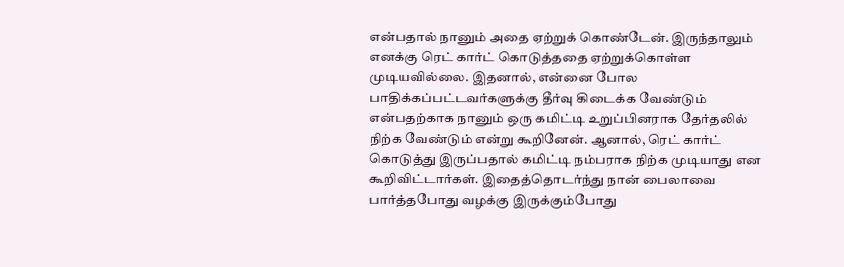என்பதால் நானும் அதை ஏற்றுக் கொண்டேன். இருந்தாலும் எனக்கு ரெட் கார்ட் கொடுத்ததை ஏற்றுக்கொள்ள முடியவில்லை. இதனால், என்னை போல பாதிக்கப்பட்டவர்களுக்கு தீர்வு கிடைக்க வேண்டும் என்பதற்காக நானும் ஒரு கமிட்டி உறுப்பினராக தேர்தலில் நிற்க வேண்டும் என்று கூறினேன். ஆனால், ரெட் கார்ட் கொடுத்து இருப்பதால் கமிட்டி நம்பராக நிற்க முடியாது என கூறிவிட்டார்கள். இதைத்தொடர்ந்து நான் பைலாவை பார்த்தபோது வழக்கு இருக்கும்போது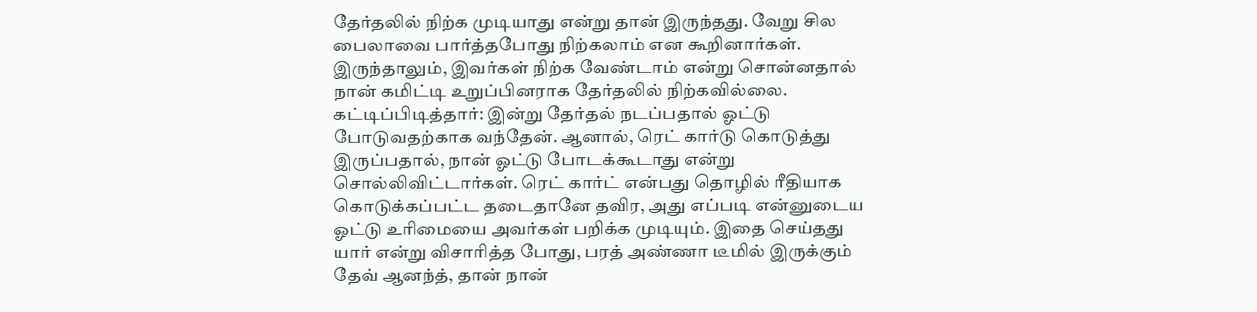தேர்தலில் நிற்க முடியாது என்று தான் இருந்தது. வேறு சில பைலாவை பார்த்தபோது நிற்கலாம் என கூறினார்கள். இருந்தாலும், இவர்கள் நிற்க வேண்டாம் என்று சொன்னதால் நான் கமிட்டி உறுப்பினராக தேர்தலில் நிற்கவில்லை.
கட்டிப்பிடித்தார்: இன்று தேர்தல் நடப்பதால் ஓட்டு போடுவதற்காக வந்தேன். ஆனால், ரெட் கார்டு கொடுத்து இருப்பதால், நான் ஓட்டு போடக்கூடாது என்று சொல்லிவிட்டார்கள். ரெட் கார்ட் என்பது தொழில் ரீதியாக கொடுக்கப்பட்ட தடைதானே தவிர, அது எப்படி என்னுடைய ஓட்டு உரிமையை அவர்கள் பறிக்க முடியும். இதை செய்தது யார் என்று விசாரித்த போது, பரத் அண்ணா டீமில் இருக்கும் தேவ் ஆனந்த், தான் நான்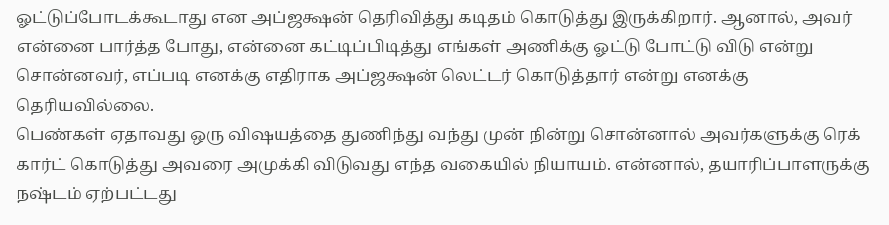ஓட்டுப்போடக்கூடாது என அப்ஜக்ஷன் தெரிவித்து கடிதம் கொடுத்து இருக்கிறார். ஆனால், அவர் என்னை பார்த்த போது, என்னை கட்டிப்பிடித்து எங்கள் அணிக்கு ஓட்டு போட்டு விடு என்று சொன்னவர், எப்படி எனக்கு எதிராக அப்ஜக்ஷன் லெட்டர் கொடுத்தார் என்று எனக்கு தெரியவில்லை.
பெண்கள் ஏதாவது ஒரு விஷயத்தை துணிந்து வந்து முன் நின்று சொன்னால் அவர்களுக்கு ரெக் கார்ட் கொடுத்து அவரை அமுக்கி விடுவது எந்த வகையில் நியாயம். என்னால், தயாரிப்பாளருக்கு நஷ்டம் ஏற்பட்டது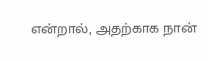என்றால், அதற்காக நான்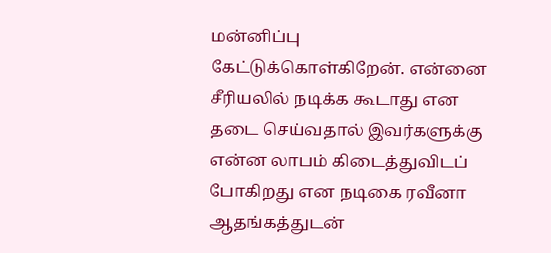மன்னிப்பு கேட்டுக்கொள்கிறேன். என்னை சீரியலில் நடிக்க கூடாது என தடை செய்வதால் இவர்களுக்கு என்ன லாபம் கிடைத்துவிடப் போகிறது என நடிகை ரவீனா ஆதங்கத்துடன்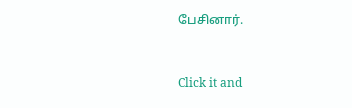பேசினார்.


Click it and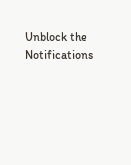Unblock the Notifications